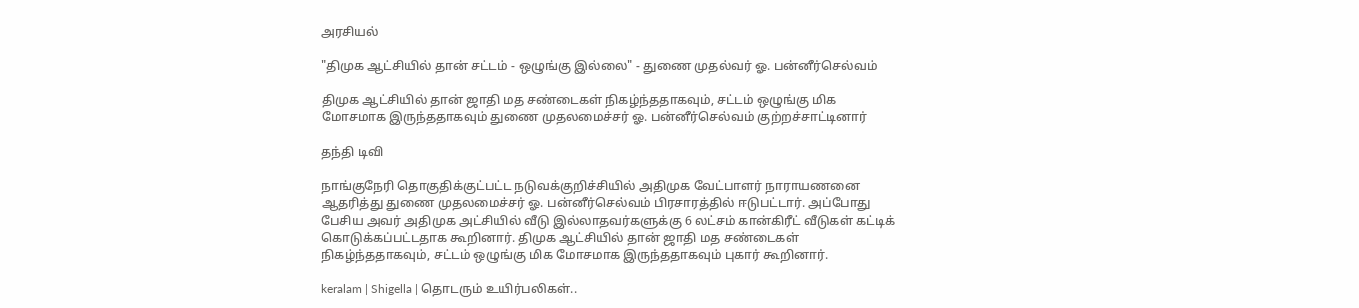அரசியல்

"திமுக ஆட்சியில் தான் சட்டம் - ஒழுங்கு இல்லை" - துணை முதல்வர் ஓ. பன்னீர்செல்வம்

திமுக ஆட்சியில் தான் ஜாதி மத சண்டைகள் நிகழ்ந்ததாகவும், சட்டம் ஒழுங்கு மிக மோசமாக இருந்ததாகவும் துணை முதலமைச்சர் ஓ. பன்னீர்செல்வம் குற்றச்சாட்டினார்

தந்தி டிவி

நாங்குநேரி தொகுதிக்குட்பட்ட நடுவக்குறிச்சியில் அதிமுக வேட்பாளர் நாராயணனை ஆதரித்து துணை முதலமைச்சர் ஓ. பன்னீர்செல்வம் பிரசாரத்தில் ஈடுபட்டார். அப்போது பேசிய அவர் அதிமுக அட்சியில் வீடு இல்லாதவர்களுக்கு 6 லட்சம் கான்கிரீட் வீடுகள் கட்டிக் கொடுக்கப்பட்டதாக கூறினார். திமுக ஆட்சியில் தான் ஜாதி மத சண்டைகள் நிகழ்ந்ததாகவும், சட்டம் ஒழுங்கு மிக மோசமாக இருந்ததாகவும் புகார் கூறினார்.

keralam | Shigella | தொடரும் உயிர்பலிகள்..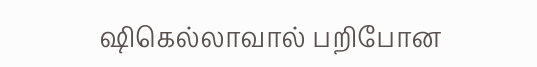ஷிகெல்லாவால் பறிபோன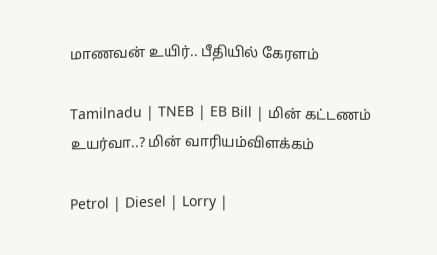மாணவன் உயிர்.. பீதியில் கேரளம்

Tamilnadu | TNEB | EB Bill | மின் கட்டணம் உயர்வா..? மின் வாரியம்விளக்கம்

Petrol | Diesel | Lorry |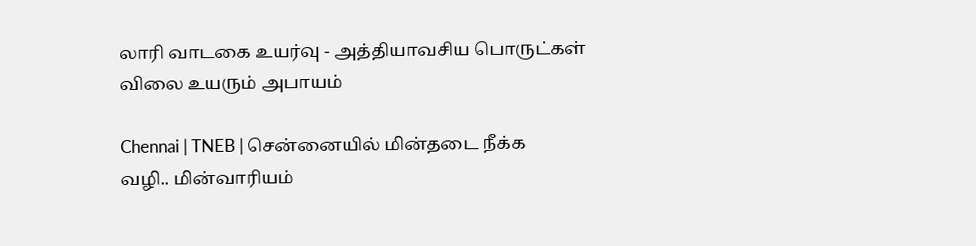லாரி வாடகை உயர்வு - அத்தியாவசிய பொருட்கள் விலை உயரும் அபாயம்

Chennai | TNEB | சென்னையில் மின்தடை நீக்க வழி.. மின்வாரியம்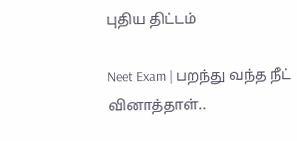புதிய திட்டம்

Neet Exam | பறந்து வந்த நீட் வினாத்தாள்..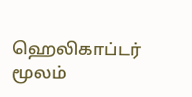ஹெலிகாப்டர் மூலம்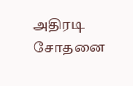அதிரடி சோதனை